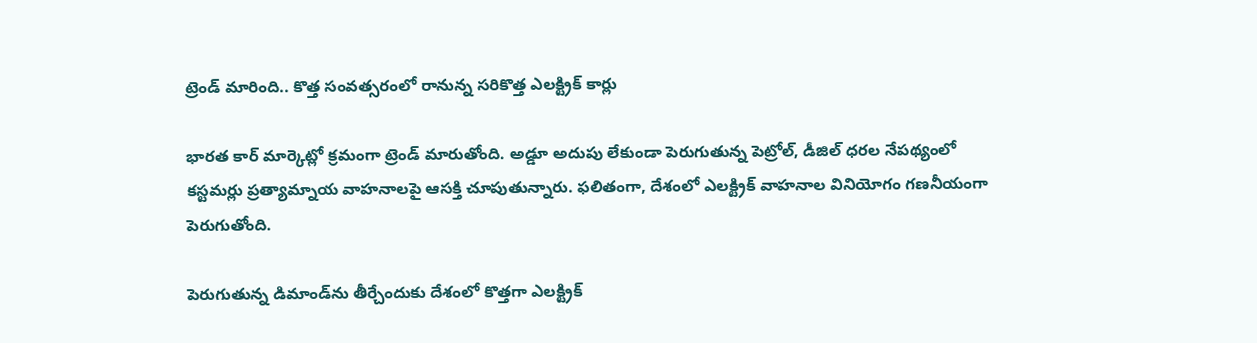ట్రెండ్ మారింది.. కొత్త సంవత్సరంలో రానున్న సరికొత్త ఎలక్ట్రిక్ కార్లు

భారత కార్ మార్కెట్లో క్రమంగా ట్రెండ్ మారుతోంది. అడ్డూ అదుపు లేకుండా పెరుగుతున్న పెట్రోల్, డీజిల్ ధరల నేపథ్యంలో కస్టమర్లు ప్రత్యామ్నాయ వాహనాలపై ఆసక్తి చూపుతున్నారు. ఫలితంగా, దేశంలో ఎలక్ట్రిక్ వాహనాల వినియోగం గణనీయంగా పెరుగుతోంది.

పెరుగుతున్న డిమాండ్‌ను తీర్చేందుకు దేశంలో కొత్తగా ఎలక్ట్రిక్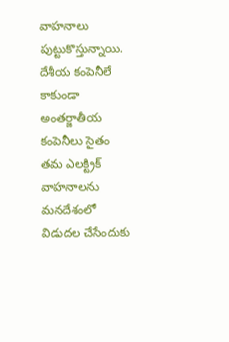వాహనాలు పుట్టుకొస్తున్నాయి. దేశీయ కంపెనీలే కాకుండా అంతర్జాతీయ కంపెనీలు సైతం తమ ఎలక్ట్రిక్ వాహనాలను మనదేశంలో విడుదల చేసేందుకు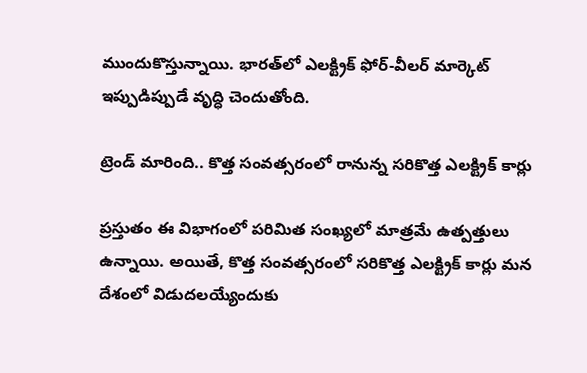ముందుకొస్తున్నాయి. భారత్‌లో ఎలక్ట్రిక్ ఫోర్-వీలర్ మార్కెట్ ఇప్పుడిప్పుడే వృద్ధి చెందుతోంది.

ట్రెండ్ మారింది.. కొత్త సంవత్సరంలో రానున్న సరికొత్త ఎలక్ట్రిక్ కార్లు

ప్రస్తుతం ఈ విభాగంలో పరిమిత సంఖ్యలో మాత్రమే ఉత్పత్తులు ఉన్నాయి. అయితే, కొత్త సంవత్సరంలో సరికొత్త ఎలక్ట్రిక్ కార్లు మన దేశంలో విడుదలయ్యేందుకు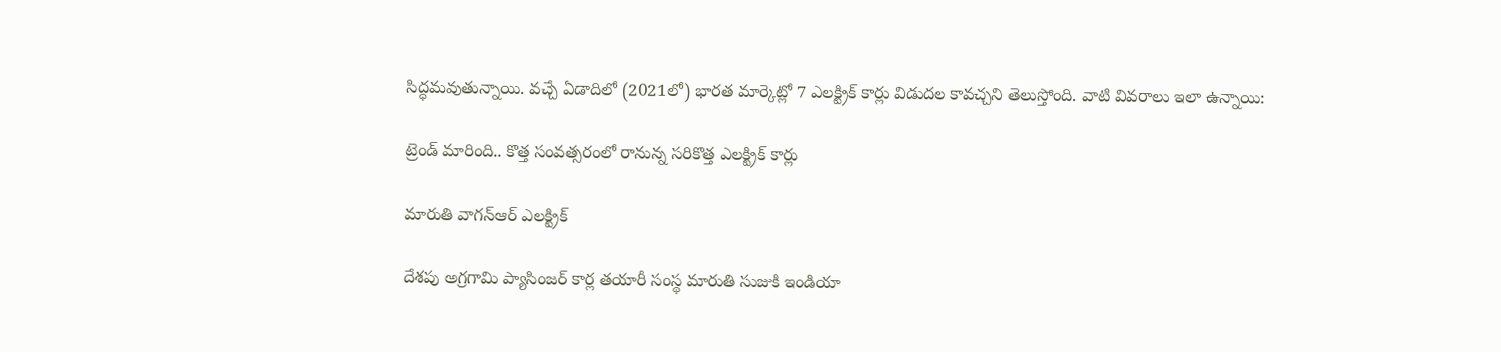సిద్ధమవుతున్నాయి. వచ్చే ఏడాదిలో (2021లో) భారత మార్కెట్లో 7 ఎలక్ట్రిక్ కార్లు విడుదల కావచ్చని తెలుస్తోంది. వాటి వివరాలు ఇలా ఉన్నాయి:

ట్రెండ్ మారింది.. కొత్త సంవత్సరంలో రానున్న సరికొత్త ఎలక్ట్రిక్ కార్లు

మారుతి వాగన్ఆర్ ఎలక్ట్రిక్

దేశపు అగ్రగామి ప్యాసింజర్ కార్ల తయారీ సంస్థ మారుతి సుజుకి ఇండియా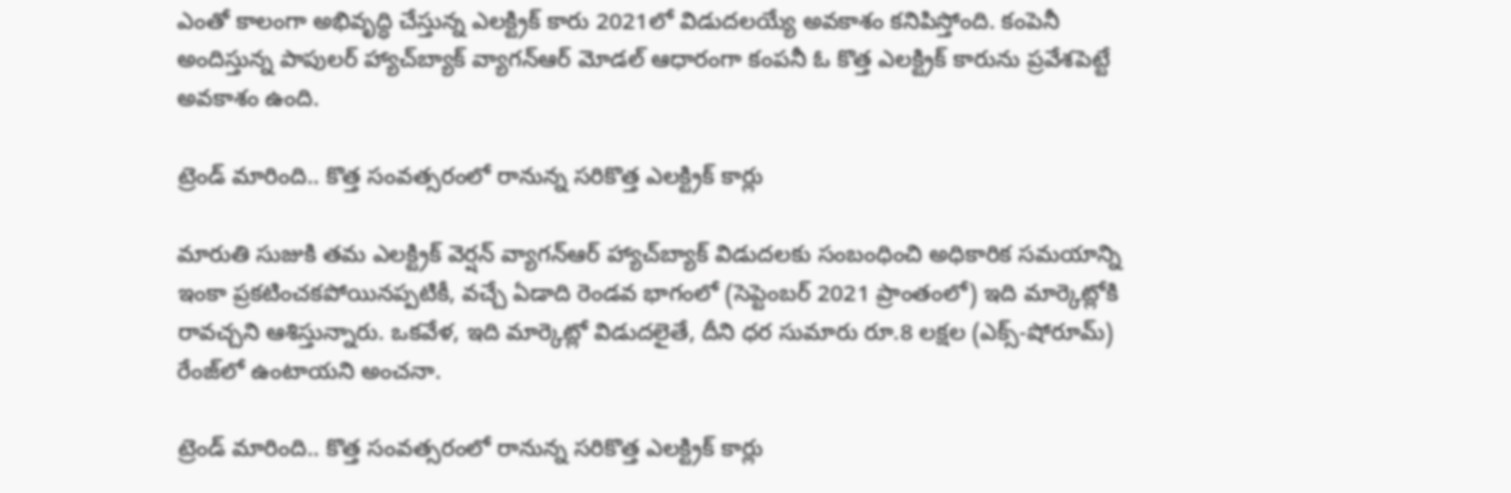ఎంతో కాలంగా అభివృద్ధి చేస్తున్న ఎలక్ట్రిక్ కారు 2021లో విడుదలయ్యే అవకాశం కనిపిస్తోంది. కంపెనీ అందిస్తున్న పాపులర్ హ్యాచ్‌బ్యాక్ వ్యాగన్ఆర్ మోడల్ ఆధారంగా కంపనీ ఓ కొత్త ఎలక్ట్రిక్ కారును ప్రవేశపెట్టే అవకాశం ఉంది.

ట్రెండ్ మారింది.. కొత్త సంవత్సరంలో రానున్న సరికొత్త ఎలక్ట్రిక్ కార్లు

మారుతి సుజుకి తమ ఎలక్ట్రిక్ వెర్షన్ వ్యాగన్ఆర్ హ్యాచ్‌బ్యాక్ విడుదలకు సంబంధించి అధికారిక సమయాన్ని ఇంకా ప్రకటించకపోయినప్పటికీ, వచ్చే ఏడాది రెండవ భాగంలో (సెప్టెంబర్ 2021 ప్రాంతంలో) ఇది మార్కెట్లోకి రావచ్చని ఆశిస్తున్నారు. ఒకవేళ, ఇది మార్కెట్లో విడుదలైతే, దీని ధర సుమారు రూ.8 లక్షల (ఎక్స్-షోరూమ్) రేంజ్‌లో ఉంటాయని అంచనా.

ట్రెండ్ మారింది.. కొత్త సంవత్సరంలో రానున్న సరికొత్త ఎలక్ట్రిక్ కార్లు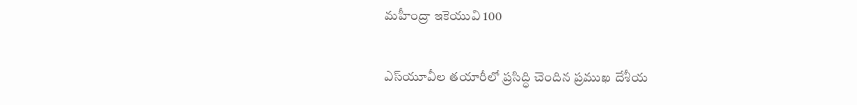మహీంద్రా ఇకెయువి 100

ఎస్‌యూవీల తయారీలో ప్రసిద్ధి చెందిన ప్రముఖ దేశీయ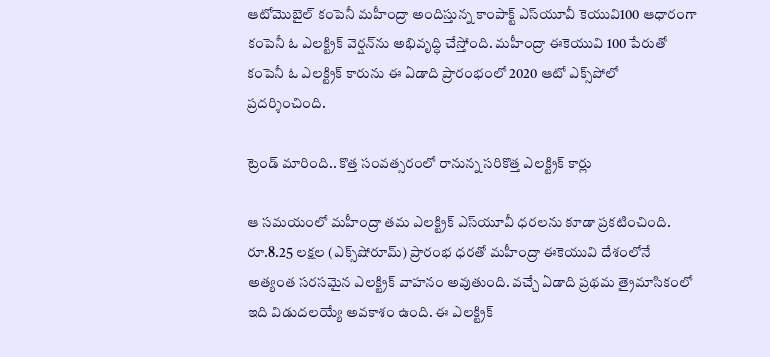ఆటోమొబైల్ కంపెనీ మహీంద్రా అందిస్తున్న కాంపాక్ట్ ఎస్‌యూవీ కెయువి100 ఆధారంగా కంపెనీ ఓ ఎలక్ట్రిక్ వెర్షన్‌ను అభివృద్ధి చేస్తోంది. మహీంద్రా ఈకెయువి 100 పేరుతో కంపెనీ ఓ ఎలక్ట్రిక్ కారును ఈ ఏడాది ప్రారంభంలో 2020 ఆటో ఎక్స్‌పోలో ప్రదర్శించింది.

ట్రెండ్ మారింది.. కొత్త సంవత్సరంలో రానున్న సరికొత్త ఎలక్ట్రిక్ కార్లు

ఆ సమయంలో మహీంద్రా తమ ఎలక్ట్రిక్ ఎస్‌యూవీ ధరలను కూడా ప్రకటించింది. రూ.8.25 లక్షల (ఎక్స్‌షోరూమ్) ప్రారంభ ధరతో మహీంద్రా ఈకెయువి దేశంలోనే అత్యంత సరసమైన ఎలక్ట్రిక్ వాహనం అవుతుంది. వచ్చే ఏడాది ప్రథమ త్రైమాసికంలో ఇది విడుదలయ్యే అవకాశం ఉంది. ఈ ఎలక్ట్రిక్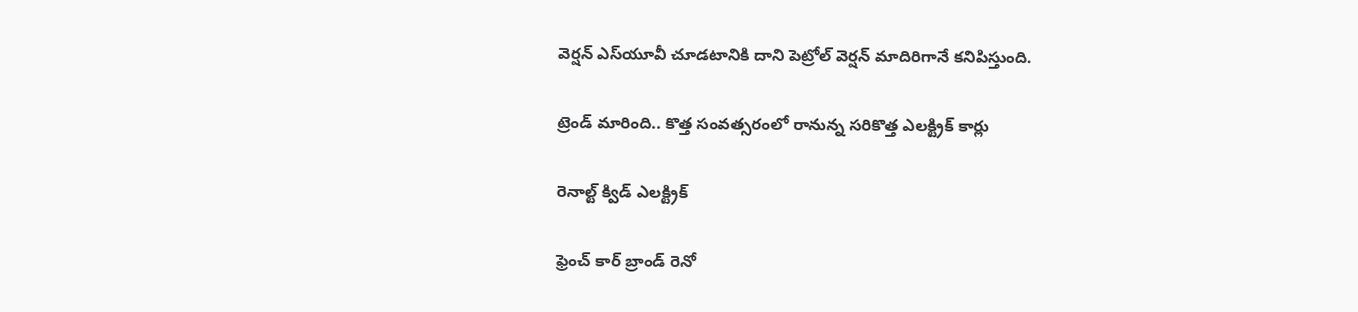వెర్షన్ ఎస్‌యూవీ చూడటానికి దాని పెట్రోల్ వెర్షన్ మాదిరిగానే కనిపిస్తుంది.

ట్రెండ్ మారింది.. కొత్త సంవత్సరంలో రానున్న సరికొత్త ఎలక్ట్రిక్ కార్లు

రెనాల్ట్ క్విడ్ ఎలక్ట్రిక్

ఫ్రెంచ్ కార్ బ్రాండ్ రెనో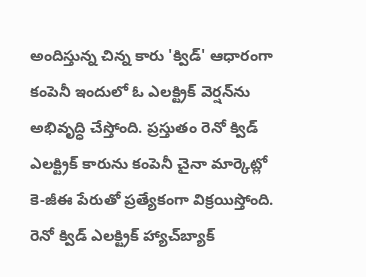అందిస్తున్న చిన్న కారు 'క్విడ్' ఆధారంగా కంపెనీ ఇందులో ఓ ఎలక్ట్రిక్ వెర్షన్‌ను అభివృద్ధి చేస్తోంది. ప్రస్తుతం రెనో క్విడ్ ఎలక్ట్రిక్ కారును కంపెనీ చైనా మార్కెట్లో కె-జీఈ పేరుతో ప్రత్యేకంగా విక్రయిస్తోంది. రెనో క్విడ్ ఎలక్ట్రిక్ హ్యాచ్‌బ్యాక్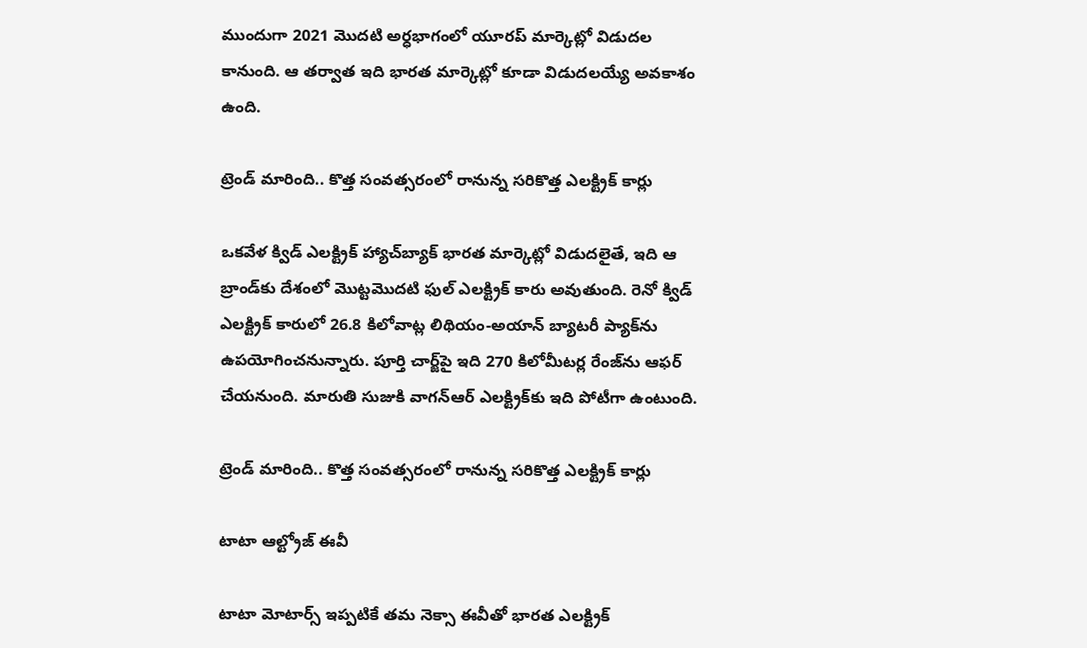ముందుగా 2021 మొదటి అర్ధభాగంలో యూరప్ మార్కెట్లో విడుదల కానుంది. ఆ తర్వాత ఇది భారత మార్కెట్లో కూడా విడుదలయ్యే అవకాశం ఉంది.

ట్రెండ్ మారింది.. కొత్త సంవత్సరంలో రానున్న సరికొత్త ఎలక్ట్రిక్ కార్లు

ఒకవేళ క్విడ్ ఎలక్ట్రిక్ హ్యాచ్‌బ్యాక్ భారత మార్కెట్లో విడుదలైతే, ఇది ఆ బ్రాండ్‌కు దేశంలో మొట్టమొదటి ఫుల్ ఎలక్ట్రిక్ కారు అవుతుంది. రెనో క్విడ్ ఎలక్ట్రిక్ కారులో 26.8 కిలోవాట్ల లిథియం-అయాన్ బ్యాటరీ ప్యాక్‌ను ఉపయోగించనున్నారు. పూర్తి చార్జ్‌పై ఇది 270 కిలోమీటర్ల రేంజ్‌ను ఆఫర్ చేయనుంది. మారుతి సుజుకి వాగన్ఆర్ ఎలక్ట్రిక్‌కు ఇది పోటీగా ఉంటుంది.

ట్రెండ్ మారింది.. కొత్త సంవత్సరంలో రానున్న సరికొత్త ఎలక్ట్రిక్ కార్లు

టాటా ఆల్ట్రోజ్ ఈవీ

టాటా మోటార్స్ ఇప్పటికే తమ నెక్సా ఈవీతో భారత ఎలక్ట్రిక్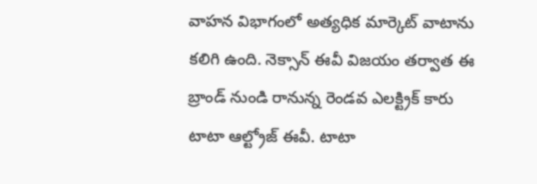వాహన విభాగంలో అత్యధిక మార్కెట్ వాటాను కలిగి ఉంది. నెక్సాన్ ఈవీ విజయం తర్వాత ఈ బ్రాండ్ నుండి రానున్న రెండవ ఎలక్ట్రిక్ కారు టాటా ఆల్ట్రోజ్ ఈవీ. టాటా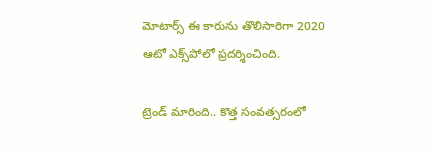మోటార్స్ ఈ కారును తొలిసారిగా 2020 ఆటో ఎక్స్‌పోలో ప్రదర్శించింది.

ట్రెండ్ మారింది.. కొత్త సంవత్సరంలో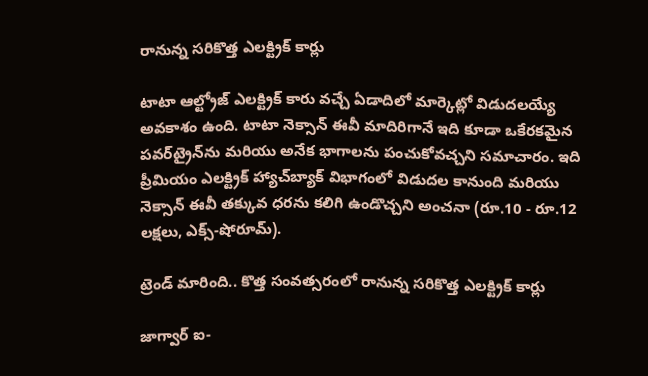రానున్న సరికొత్త ఎలక్ట్రిక్ కార్లు

టాటా ఆల్ట్రోజ్ ఎలక్ట్రిక్ కారు వచ్చే ఏడాదిలో మార్కెట్లో విడుదలయ్యే అవకాశం ఉంది. టాటా నెక్సాన్ ఈవీ మాదిరిగానే ఇది కూడా ఒకేరకమైన పవర్‌ట్రైన్‌ను మరియు అనేక భాగాలను పంచుకోవచ్చని సమాచారం. ఇది ప్రీమియం ఎలక్ట్రిక్ హ్యాచ్‌బ్యాక్ విభాగంలో విడుదల కానుంది మరియు నెక్సాన్ ఈవీ తక్కువ ధరను కలిగి ఉండొచ్చని అంచనా (రూ.10 - రూ.12 లక్షలు, ఎక్స్-షోరూమ్).

ట్రెండ్ మారింది.. కొత్త సంవత్సరంలో రానున్న సరికొత్త ఎలక్ట్రిక్ కార్లు

జాగ్వార్ ఐ-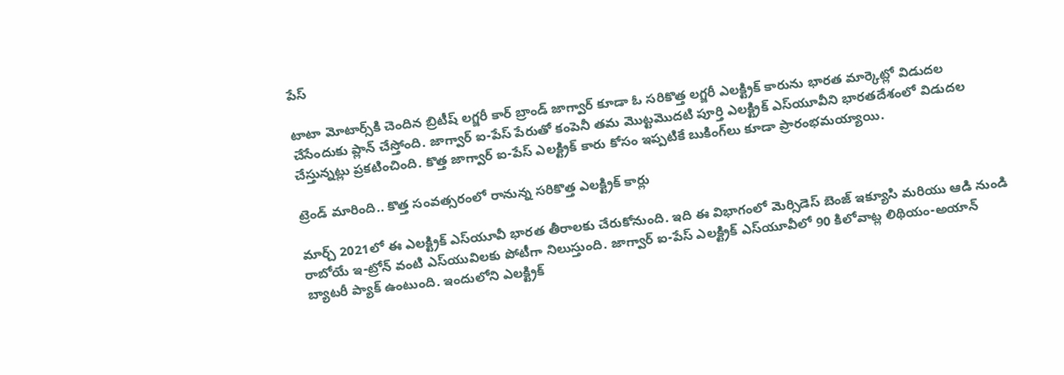పేస్

టాటా మోటార్స్‌కి చెందిన బ్రిటీష్ లగ్జరీ కార్ బ్రాండ్ జాగ్వార్ కూడా ఓ సరికొత్త లగ్జరీ ఎలక్ట్రిక్ కారును భారత మార్కెట్లో విడుదల చేసేందుకు ప్లాన్ చేస్తోంది. జాగ్వార్ ఐ-పేస్ పేరుతో కంపెనీ తమ మొట్టమొదటి పూర్తి ఎలక్ట్రిక్ ఎస్‌యూవీని భారతదేశంలో విడుదల చేస్తున్నట్లు ప్రకటించింది. కొత్త జాగ్వార్ ఐ-పేస్ ఎలక్ట్రిక్ కారు కోసం ఇప్పటికే బుకింగ్‌లు కూడా ప్రారంభమయ్యాయి.

ట్రెండ్ మారింది.. కొత్త సంవత్సరంలో రానున్న సరికొత్త ఎలక్ట్రిక్ కార్లు

మార్చ్ 2021లో ఈ ఎలక్ట్రిక్ ఎస్‌యూవీ భారత తీరాలకు చేరుకోనుంది. ఇది ఈ విభాగంలో మెర్సిడెస్ బెంజ్ ఇక్యూసి మరియు ఆడి నుండి రాబోయే ఇ-ట్రోన్ వంటి ఎస్‌యువిలకు పోటీగా నిలుస్తుంది. జాగ్వార్ ఐ-పేస్ ఎలక్ట్రిక్ ఎస్‌యూవీలో 90 కిలోవాట్ల లిథియం-అయాన్ బ్యాటరీ ప్యాక్‌ ఉంటుంది. ఇందులోని ఎలక్ట్రిక్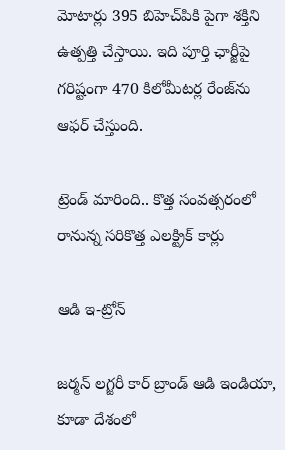మోటార్లు 395 బిహెచ్‌పికి పైగా శక్తిని ఉత్పత్తి చేస్తాయి. ఇది పూర్తి ఛార్జీపై గరిష్టంగా 470 కిలోమీటర్ల రేంజ్‌ను ఆఫర్ చేస్తుంది.

ట్రెండ్ మారింది.. కొత్త సంవత్సరంలో రానున్న సరికొత్త ఎలక్ట్రిక్ కార్లు

ఆడి ఇ-ట్రోన్

జర్మన్ లగ్జరీ కార్ బ్రాండ్ ఆడి ఇండియా, కూడా దేశంలో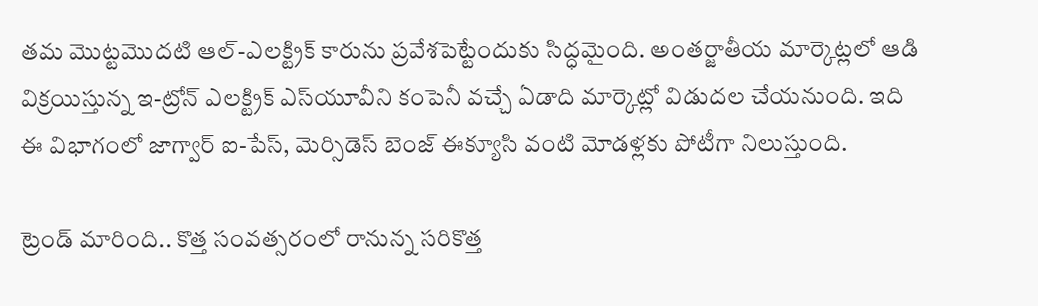తమ మొట్టమొదటి ఆల్-ఎలక్ట్రిక్ కారును ప్రవేశపెట్టేందుకు సిద్ధమైంది. అంతర్జాతీయ మార్కెట్లలో ఆడి విక్రయిస్తున్న ఇ-ట్రోన్ ఎలక్ట్రిక్ ఎస్‌యూవీని కంపెనీ వచ్చే ఏడాది మార్కెట్లో విడుదల చేయనుంది. ఇది ఈ విభాగంలో జాగ్వార్ ఐ-పేస్, మెర్సిడెస్ బెంజ్ ఈక్యూసి వంటి మోడళ్లకు పోటీగా నిలుస్తుంది.

ట్రెండ్ మారింది.. కొత్త సంవత్సరంలో రానున్న సరికొత్త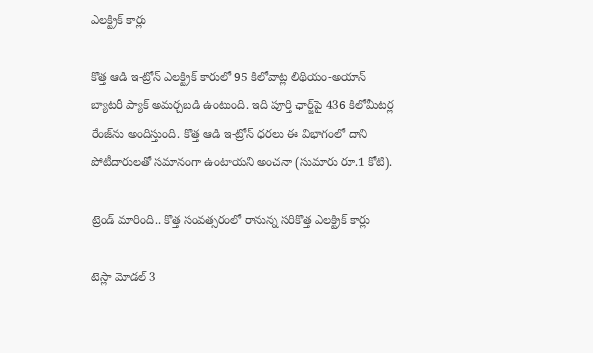ఎలక్ట్రిక్ కార్లు

కొత్త ఆడి ఇ-ట్రోన్ ఎలక్ట్రిక్ కారులో 95 కిలోవాట్ల లిథియం-అయాన్ బ్యాటరీ ప్యాక్ అమర్చబడి ఉంటుంది. ఇది పూర్తి ఛార్జ్‌పై 436 కిలోమీటర్ల రేంజ్‌ను అందిస్తుంది. కొత్త ఆడి ఇ-ట్రోన్ ధరలు ఈ విభాగంలో దాని పోటీదారులతో సమానంగా ఉంటాయని అంచనా (సుమారు రూ.1 కోటి).

ట్రెండ్ మారింది.. కొత్త సంవత్సరంలో రానున్న సరికొత్త ఎలక్ట్రిక్ కార్లు

టెస్లా మోడల్ 3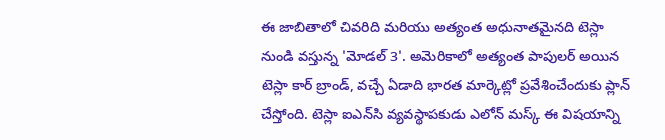ఈ జాబితాలో చివరిది మరియు అత్యంత అధునాతమైనది టెస్లా నుండి వస్తున్న 'మోడల్ 3'. అమెరికాలో అత్యంత పాపులర్ అయిన టెస్లా కార్ బ్రాండ్, వచ్చే ఏడాది భారత మార్కెట్లో ప్రవేశించేందుకు ప్లాన్ చేస్తోంది. టెస్లా ఐఎన్‌సి వ్యవస్థాపకుడు ఎలోన్ మస్క్ ఈ విషయాన్ని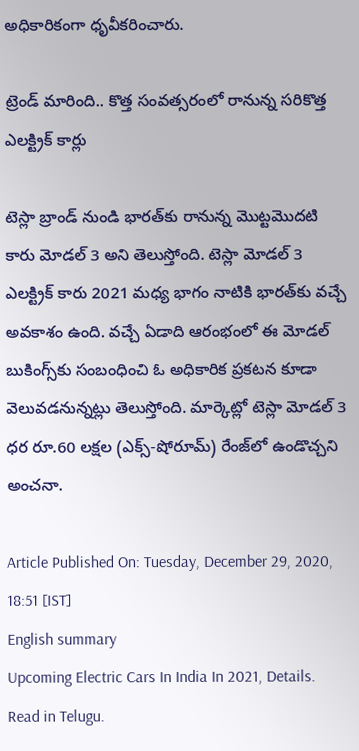అధికారికంగా ధృవీకరించారు.

ట్రెండ్ మారింది.. కొత్త సంవత్సరంలో రానున్న సరికొత్త ఎలక్ట్రిక్ కార్లు

టెస్లా బ్రాండ్ నుండి భారత్‌కు రానున్న మొట్టమొదటి కారు మోడల్ 3 అని తెలుస్తోంది. టెస్లా మోడల్ 3 ఎలక్ట్రిక్ కారు 2021 మధ్య భాగం నాటికి భారత్‌కు వచ్చే అవకాశం ఉంది. వచ్చే ఏడాది ఆరంభంలో ఈ మోడల్ బుకింగ్స్‌కు సంబంధించి ఓ అధికారిక ప్రకటన కూడా వెలువడనున్నట్లు తెలుస్తోంది. మార్కెట్లో టెస్లా మోడల్ 3 ధర రూ.60 లక్షల (ఎక్స్-షోరూమ్) రేంజ్‌లో ఉండొచ్చని అంచనా.

Article Published On: Tuesday, December 29, 2020, 18:51 [IST]
English summary
Upcoming Electric Cars In India In 2021, Details. Read in Telugu.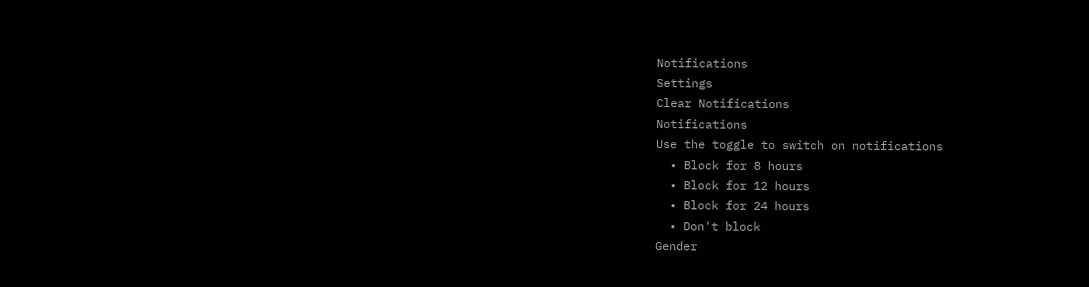Notifications
Settings
Clear Notifications
Notifications
Use the toggle to switch on notifications
  • Block for 8 hours
  • Block for 12 hours
  • Block for 24 hours
  • Don't block
Gender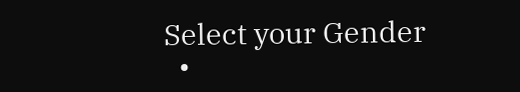Select your Gender
  •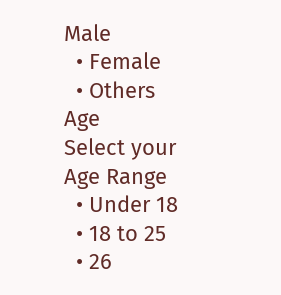Male
  • Female
  • Others
Age
Select your Age Range
  • Under 18
  • 18 to 25
  • 26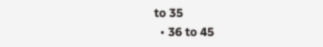to 35
  • 36 to 45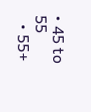• 45 to 55
  • 55+